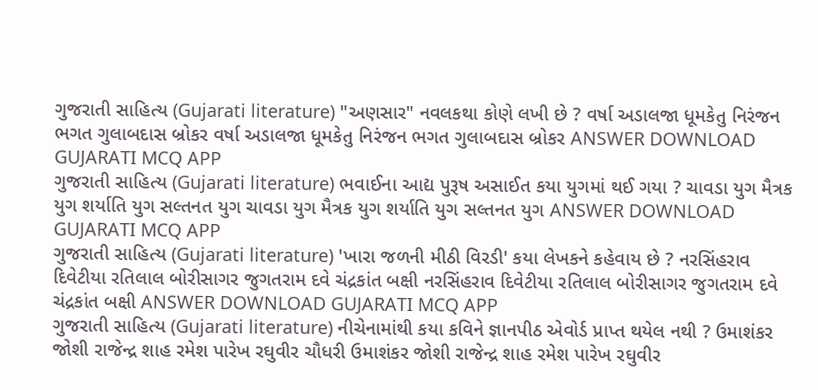ગુજરાતી સાહિત્ય (Gujarati literature) "અણસાર" નવલકથા કોણે લખી છે ? વર્ષા અડાલજા ધૂમકેતુ નિરંજન ભગત ગુલાબદાસ બ્રોકર વર્ષા અડાલજા ધૂમકેતુ નિરંજન ભગત ગુલાબદાસ બ્રોકર ANSWER DOWNLOAD GUJARATI MCQ APP
ગુજરાતી સાહિત્ય (Gujarati literature) ભવાઈના આદ્ય પુરૂષ અસાઈત કયા યુગમાં થઈ ગયા ? ચાવડા યુગ મૈત્રક યુગ શર્યાતિ યુગ સલ્તનત યુગ ચાવડા યુગ મૈત્રક યુગ શર્યાતિ યુગ સલ્તનત યુગ ANSWER DOWNLOAD GUJARATI MCQ APP
ગુજરાતી સાહિત્ય (Gujarati literature) 'ખારા જળની મીઠી વિરડી' કયા લેખકને કહેવાય છે ? નરસિંહરાવ દિવેટીયા રતિલાલ બોરીસાગર જુગતરામ દવે ચંદ્રકાંત બક્ષી નરસિંહરાવ દિવેટીયા રતિલાલ બોરીસાગર જુગતરામ દવે ચંદ્રકાંત બક્ષી ANSWER DOWNLOAD GUJARATI MCQ APP
ગુજરાતી સાહિત્ય (Gujarati literature) નીચેનામાંથી કયા કવિને જ્ઞાનપીઠ એવોર્ડ પ્રાપ્ત થયેલ નથી ? ઉમાશંકર જોશી રાજેન્દ્ર શાહ રમેશ પારેખ રઘુવીર ચૌધરી ઉમાશંકર જોશી રાજેન્દ્ર શાહ રમેશ પારેખ રઘુવીર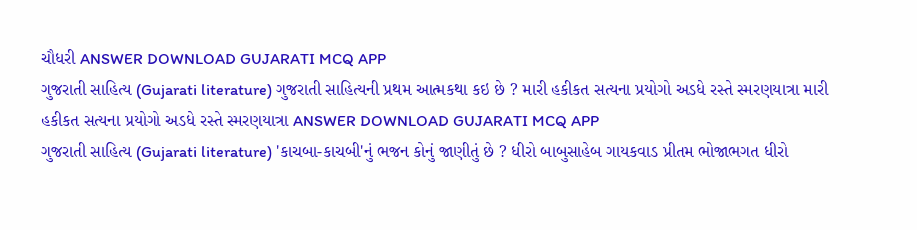ચૌધરી ANSWER DOWNLOAD GUJARATI MCQ APP
ગુજરાતી સાહિત્ય (Gujarati literature) ગુજરાતી સાહિત્યની પ્રથમ આત્મકથા કઇ છે ? મારી હકીકત સત્યના પ્રયોગો અડધે રસ્તે સ્મરણયાત્રા મારી હકીકત સત્યના પ્રયોગો અડધે રસ્તે સ્મરણયાત્રા ANSWER DOWNLOAD GUJARATI MCQ APP
ગુજરાતી સાહિત્ય (Gujarati literature) 'કાચબા-કાચબી'નું ભજન કોનું જાણીતું છે ? ધીરો બાબુસાહેબ ગાયકવાડ પ્રીતમ ભોજાભગત ધીરો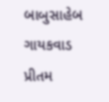બાબુસાહેબ ગાયકવાડ પ્રીતમ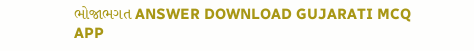ભોજાભગત ANSWER DOWNLOAD GUJARATI MCQ APP